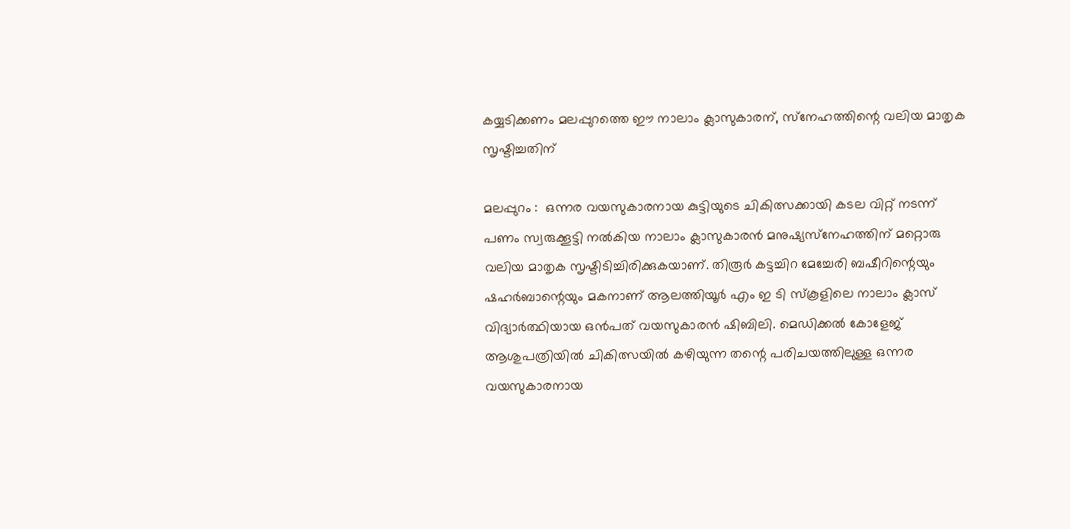കയ്യടിക്കണം മലപ്പുറത്തെ ഈ നാലാം ക്ലാസുകാരന്, സ്‌നേഹത്തിന്റെ വലിയ മാതൃക സൃഷ്ടിച്ചതിന്

മലപ്പുറം :  ഒന്നര വയസുകാരനായ കുട്ടിയുടെ ചികിത്സക്കായി കടല വിറ്റ് നടന്ന്  പണം സ്വരുക്കൂട്ടി നല്‍കിയ നാലാം ക്ലാസുകാരന്‍ മനുഷ്യസ്‌നേഹത്തിന് മറ്റൊരു വലിയ മാതൃക സൃഷ്ടിടിച്ചിരിക്കുകയാണ്. തിരൂര്‍ കട്ടച്ചിറ മേച്ചേരി ബഷീറിന്റെയും ഷഹര്‍ബാന്റെയും മകനാണ് ആലത്തിയൂര്‍ എം ഇ ടി സ്‌കൂളിലെ നാലാം ക്ലാസ് വിദ്യാര്‍ത്ഥിയായ ഒന്‍പത് വയസുകാരന്‍ ഷിബിലി. മെഡിക്കല്‍ കോളേജ് ആശുപത്രിയില്‍ ചികിത്സയില്‍ കഴിയുന്ന തന്റെ പരിചയത്തിലുള്ള ഒന്നര വയസുകാരനായ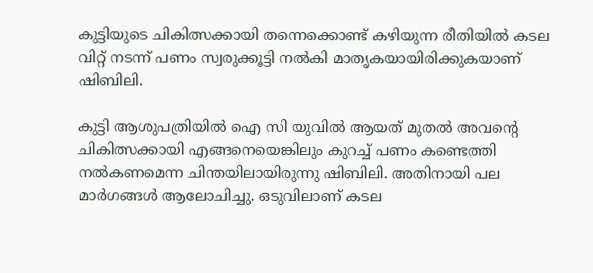കുട്ടിയുടെ ചികിത്സക്കായി തന്നെക്കൊണ്ട് കഴിയുന്ന രീതിയില്‍ കടല വിറ്റ് നടന്ന് പണം സ്വരുക്കൂട്ടി നല്‍കി മാതൃകയായിരിക്കുകയാണ് ഷിബിലി.

കുട്ടി ആശുപത്രിയില്‍ ഐ സി യുവില്‍ ആയത് മുതല്‍ അവന്റെ ചികിത്സക്കായി എങ്ങനെയെങ്കിലും കുറച്ച് പണം കണ്ടെത്തി നല്‍കണമെന്ന ചിന്തയിലായിരുന്നു ഷിബിലി. അതിനായി പല മാര്‍ഗങ്ങള്‍ ആലോചിച്ചു. ഒടുവിലാണ് കടല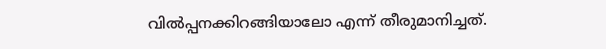വില്‍പ്പനക്കിറങ്ങിയാലോ എന്ന് തീരുമാനിച്ചത്.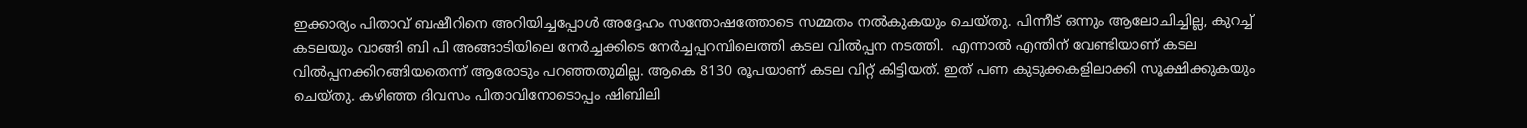ഇക്കാര്യം പിതാവ് ബഷീറിനെ അറിയിച്ചപ്പോള്‍ അദ്ദേഹം സന്തോഷത്തോടെ സമ്മതം നല്‍കുകയും ചെയ്തു. പിന്നീട് ഒന്നും ആലോചിച്ചില്ല, കുറച്ച് കടലയും വാങ്ങി ബി പി അങ്ങാടിയിലെ നേര്‍ച്ചക്കിടെ നേര്‍ച്ചപ്പറമ്പിലെത്തി കടല വില്‍പ്പന നടത്തി.  എന്നാല്‍ എന്തിന് വേണ്ടിയാണ് കടല വില്‍പ്പനക്കിറങ്ങിയതെന്ന് ആരോടും പറഞ്ഞതുമില്ല. ആകെ 8130 രൂപയാണ് കടല വിറ്റ് കിട്ടിയത്. ഇത് പണ കുടുക്കകളിലാക്കി സൂക്ഷിക്കുകയും ചെയ്തു. കഴിഞ്ഞ ദിവസം പിതാവിനോടൊപ്പം ഷിബിലി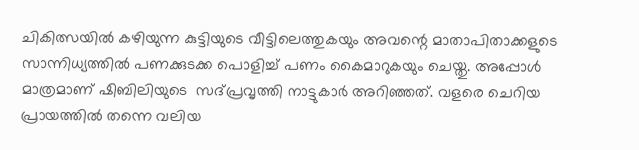ചികിത്സയില്‍ കഴിയുന്ന കുട്ടിയുടെ വീട്ടിലെത്തുകയും അവന്റെ മാതാപിതാക്കളുടെ സാന്നിധ്യത്തില്‍ പണക്കുടക്ക പൊളിച്ച് പണം കൈമാറുകയും ചെയ്തു. അപ്പോള്‍ മാത്രമാണ് ഷിബിലിയുടെ  സദ്പ്രവൃത്തി നാട്ടുകാര്‍ അറിഞ്ഞത്. വളരെ ചെറിയ പ്രായത്തില്‍ തന്നെ വലിയ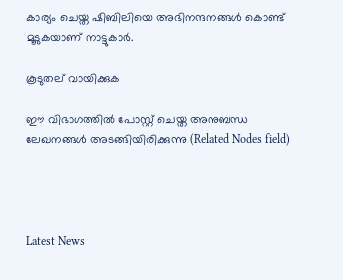കാര്യം ചെയ്ത ഷിബിലിയെ അഭിനന്ദനങ്ങള്‍ കൊണ്ട് മൂടുകയാണ് നാട്ടുകാര്‍.

കൂടുതല് വായിക്കുക

ഈ വിഭാഗത്തിൽ പോസ്റ്റ് ചെയ്ത അനുബന്ധ ലേഖനങ്ങൾ അടങ്ങിയിരിക്കുന്നു (Related Nodes field)




Latest News